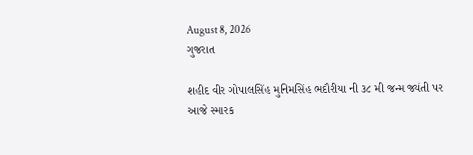August 8, 2026
ગુજરાત

શહીદ વીર ગોપાલસિંહ મુનિમસિંહ ભદૌરીયા ની ૩૮ મી જન્મ જ્યંતી પર આજે સ્મારક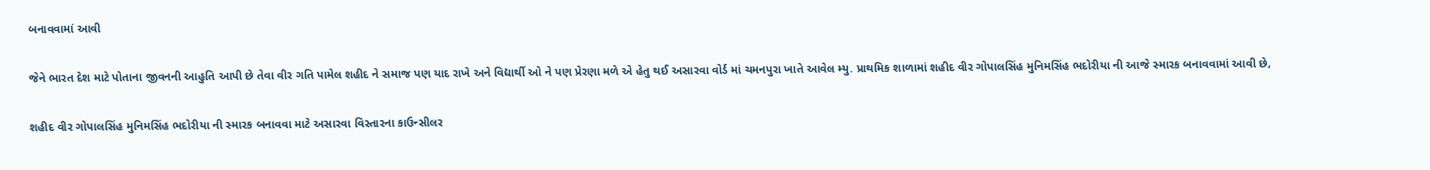બનાવવામાં આવી

જેને ભારત દેશ માટે પોતાના જીવનની આહુતિ આપી છે તેવા વીર ગતિ પામેલ શહીદ ને સમાજ પણ યાદ રાખે અને વિદ્યાર્થી ઓ ને પણ પ્રેરણા મળે એ હેતુ થઈ અસારવા વોર્ડ માં ચમનપુરા ખાતે આવેલ મ્યુ. પ્રાથમિક શાળામાં શહીદ વીર ગોપાલસિંહ મુનિમસિંહ ભદોરીયા ની આજે સ્મારક બનાવવામાં આવી છે,

શહીદ વીર ગોપાલસિંહ મુનિમસિંહ ભદોરીયા ની સ્મારક બનાવવા માટે અસારવા વિસ્તારના કાઉન્સીલર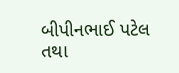બીપીનભાઈ પટેલ તથા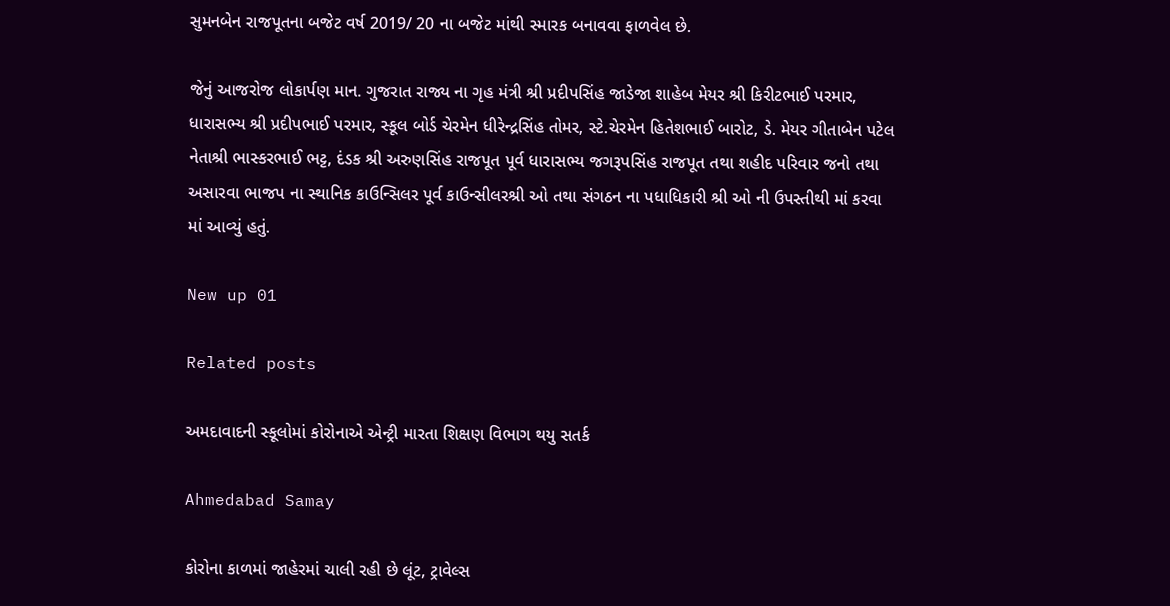સુમનબેન રાજપૂતના બજેટ વર્ષ 2019/ 20 ના બજેટ માંથી સ્મારક બનાવવા ફાળવેલ છે.

જેનું આજરોજ લોકાર્પણ માન. ગુજરાત રાજ્ય ના ગૃહ મંત્રી શ્રી પ્રદીપસિંહ જાડેજા શાહેબ મેયર શ્રી કિરીટભાઈ પરમાર, ધારાસભ્ય શ્રી પ્રદીપભાઈ પરમાર, સ્કૂલ બોર્ડ ચેરમેન ધીરેન્દ્રસિંહ તોમર, સ્ટે.ચેરમેન હિતેશભાઈ બારોટ, ડે. મેયર ગીતાબેન પટેલ નેતાશ્રી ભાસ્કરભાઈ ભટ્ટ, દંડક શ્રી અરુણસિંહ રાજપૂત પૂર્વ ધારાસભ્ય જગરૂપસિંહ રાજપૂત તથા શહીદ પરિવાર જનો તથા અસારવા ભાજપ ના સ્થાનિક કાઉન્સિલર પૂર્વ કાઉન્સીલરશ્રી ઓ તથા સંગઠન ના પધાધિકારી શ્રી ઓ ની ઉપસ્તીથી માં કરવા માં આવ્યું હતું.

New up 01

Related posts

અમદાવાદની સ્કૂલોમાં કોરોનાએ એન્ટ્રી મારતા શિક્ષણ વિભાગ થયુ સતર્ક

Ahmedabad Samay

કોરોના કાળમાં જાહેરમાં ચાલી રહી છે લૂંટ, ટ્રાવેલ્સ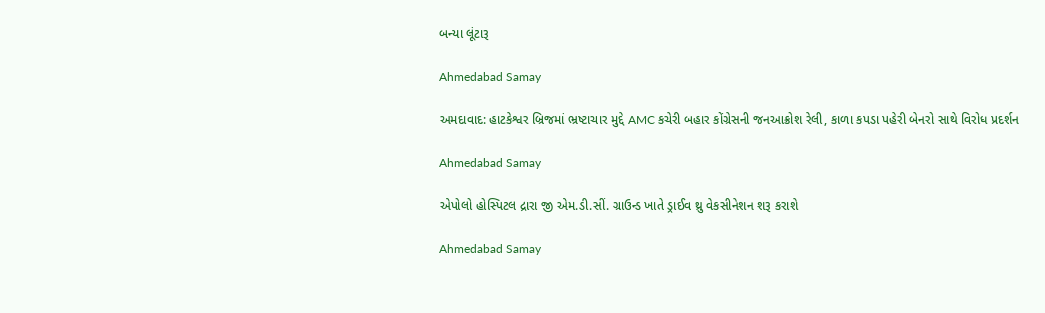બન્યા લૂંટારૂ

Ahmedabad Samay

અમદાવાદ: હાટકેશ્વર બ્રિજમાં ભ્રષ્ટાચાર મુદ્દે AMC કચેરી બહાર કોંગ્રેસની જનઆક્રોશ રેલી, કાળા કપડા પહેરી બેનરો સાથે વિરોધ પ્રદર્શન

Ahmedabad Samay

એપોલો હોસ્પિટલ દ્રારા જી એમ.ડી.સીં. ગ્રાઉન્ડ ખાતે ડ્રાઈવ થ્રુ વેકસીનેશન શરૂ કરાશે

Ahmedabad Samay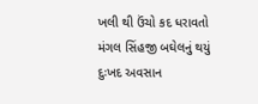ખલી થી ઉંચો કદ ધરાવતો મંગલ સિંહજી બઘેલનું થયું દુઃખદ અવસાન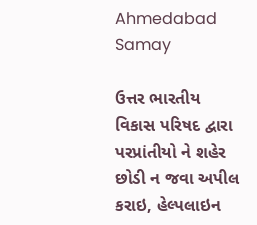Ahmedabad Samay

ઉત્તર ભારતીય વિકાસ પરિષદ દ્વારા પરપ્રાંતીયો ને શહેર છોડી ન જવા અપીલ કરાઇ, હેલ્પલાઇન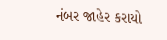નંબર જાહેર કરાયો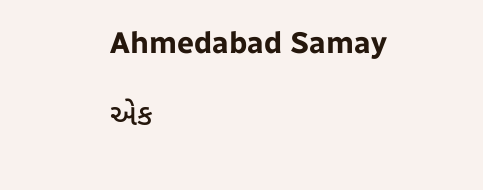Ahmedabad Samay

એક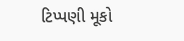ટિપ્પણી મૂકો